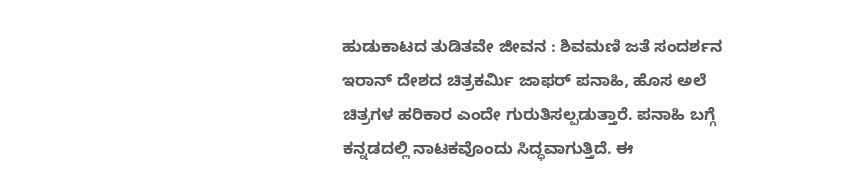ಹುಡುಕಾಟದ ತುಡಿತವೇ ಜೀವನ : ಶಿವಮಣಿ ಜತೆ ಸಂದರ್ಶನ
ಇರಾನ್ ದೇಶದ ಚಿತ್ರಕರ್ಮಿ ಜಾಫರ್ ಪನಾಹಿ, ಹೊಸ ಅಲೆ ಚಿತ್ರಗಳ ಹರಿಕಾರ ಎಂದೇ ಗುರುತಿಸಲ್ಪಡುತ್ತಾರೆ. ಪನಾಹಿ ಬಗ್ಗೆ ಕನ್ನಡದಲ್ಲಿ ನಾಟಕವೊಂದು ಸಿದ್ಧವಾಗುತ್ತಿದೆ. ಈ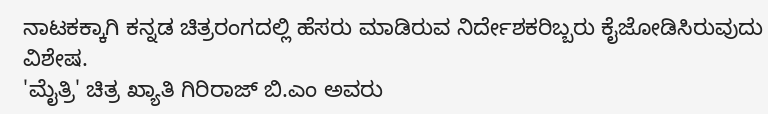ನಾಟಕಕ್ಕಾಗಿ ಕನ್ನಡ ಚಿತ್ರರಂಗದಲ್ಲಿ ಹೆಸರು ಮಾಡಿರುವ ನಿರ್ದೇಶಕರಿಬ್ಬರು ಕೈಜೋಡಿಸಿರುವುದು ವಿಶೇಷ.
'ಮೈತ್ರಿ' ಚಿತ್ರ ಖ್ಯಾತಿ ಗಿರಿರಾಜ್ ಬಿ.ಎಂ ಅವರು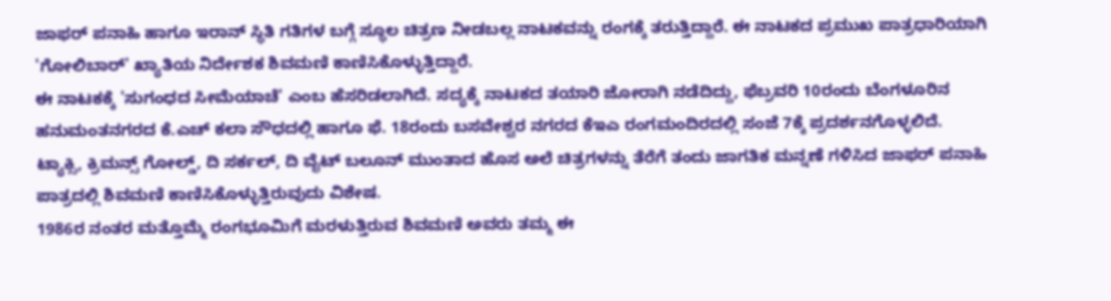ಜಾಫರ್ ಪನಾಹಿ ಹಾಗೂ ಇರಾನ್ ಸ್ಥಿತಿ ಗತಿಗಳ ಬಗ್ಗೆ ಸ್ಥೂಲ ಚಿತ್ರಣ ನೀಡಬಲ್ಲ ನಾಟಕವನ್ನು ರಂಗಕ್ಕೆ ತರುತ್ತಿದ್ದಾರೆ. ಈ ನಾಟಕದ ಪ್ರಮುಖ ಪಾತ್ರಧಾರಿಯಾಗಿ 'ಗೋಲಿಬಾರ್' ಖ್ಯಾತಿಯ ನಿರ್ದೇಶಕ ಶಿವಮಣಿ ಕಾಣಿಸಿಕೊಳ್ಳುತ್ತಿದ್ದಾರೆ.
ಈ ನಾಟಕಕ್ಕೆ 'ಸುಗಂಧದ ಸೀಮೆಯಾಚೆ' ಎಂಬ ಹೆಸರಿಡಲಾಗಿದೆ. ಸದ್ಯಕ್ಕೆ ನಾಟಕದ ತಯಾರಿ ಜೋರಾಗಿ ನಡೆದಿದ್ದು, ಫೆಬ್ರವರಿ 10ರಂದು ಬೆಂಗಳೂರಿನ ಹನುಮಂತನಗರದ ಕೆ.ಎಚ್ ಕಲಾ ಸೌಧದಲ್ಲಿ ಹಾಗೂ ಫೆ. 18ರಂದು ಬಸವೇಶ್ವರ ನಗರದ ಕೆಇಎ ರಂಗಮಂದಿರದಲ್ಲಿ ಸಂಜೆ 7ಕ್ಕೆ ಪ್ರದರ್ಶನಗೊಳ್ಳಲಿದೆ.
ಟ್ಯಾಕ್ಸಿ, ಕ್ರಿಮನ್ಸ್ ಗೋಲ್ಡ್, ದಿ ಸರ್ಕಲ್, ದಿ ವೈಟ್ ಬಲೂನ್ ಮುಂತಾದ ಹೊಸ ಅಲೆ ಚಿತ್ರಗಳನ್ನು ತೆರೆಗೆ ತಂದು ಜಾಗತಿಕ ಮನ್ನಣೆ ಗಳಿಸಿದ ಜಾಫರ್ ಪನಾಹಿ ಪಾತ್ರದಲ್ಲಿ ಶಿವಮಣಿ ಕಾಣಿಸಿಕೊಳ್ಳುತ್ತಿರುವುದು ವಿಶೇಷ.
1986ರ ನಂತರ ಮತ್ತೊಮ್ಮೆ ರಂಗಭೂಮಿಗೆ ಮರಳುತ್ತಿರುವ ಶಿವಮಣಿ ಅವರು ತಮ್ಮ ಈ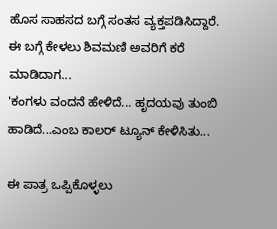ಹೊಸ ಸಾಹಸದ ಬಗ್ಗೆ ಸಂತಸ ವ್ಯಕ್ತಪಡಿಸಿದ್ದಾರೆ.
ಈ ಬಗ್ಗೆ ಕೇಳಲು ಶಿವಮಣಿ ಅವರಿಗೆ ಕರೆ ಮಾಡಿದಾಗ...
'ಕಂಗಳು ವಂದನೆ ಹೇಳಿದೆ... ಹೃದಯವು ತುಂಬಿ ಹಾಡಿದೆ...ಎಂಬ ಕಾಲರ್ ಟ್ಯೂನ್ ಕೇಳಿಸಿತು...

ಈ ಪಾತ್ರ ಒಪ್ಪಿಕೊಳ್ಳಲು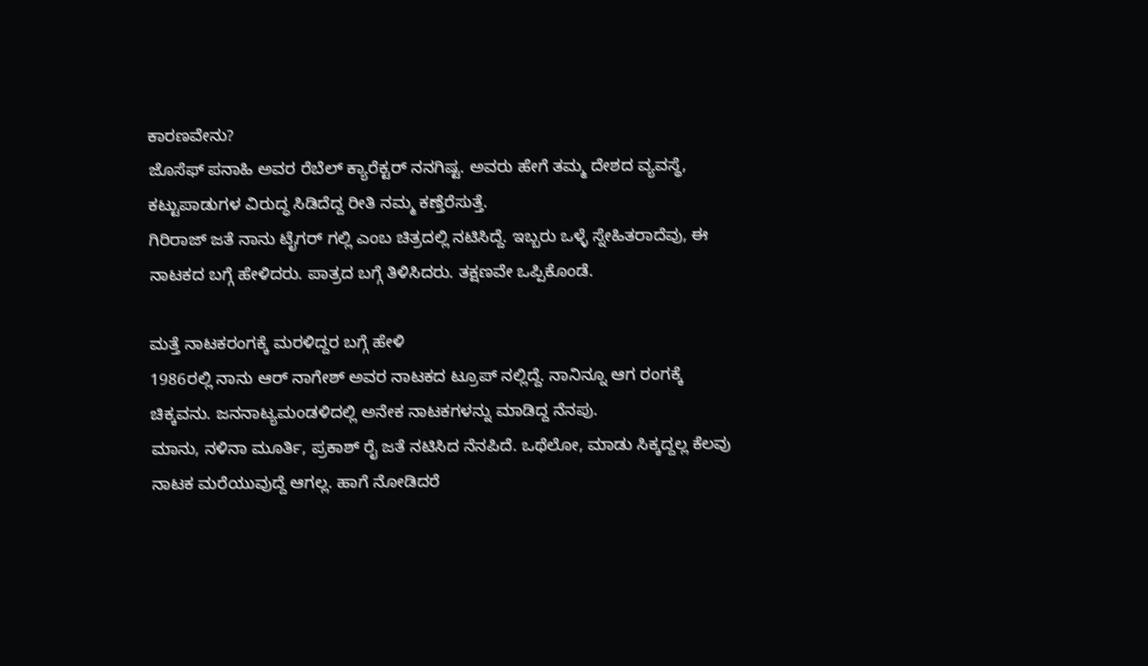ಕಾರಣವೇನು?
ಜೊಸೆಫ್ ಪನಾಹಿ ಅವರ ರೆಬೆಲ್ ಕ್ಯಾರೆಕ್ಟರ್ ನನಗಿಷ್ಟ. ಅವರು ಹೇಗೆ ತಮ್ಮ ದೇಶದ ವ್ಯವಸ್ಥೆ, ಕಟ್ಟುಪಾಡುಗಳ ವಿರುದ್ಧ ಸಿಡಿದೆದ್ದ ರೀತಿ ನಮ್ಮ ಕಣ್ತೆರೆಸುತ್ತೆ.
ಗಿರಿರಾಜ್ ಜತೆ ನಾನು ಟೈಗರ್ ಗಲ್ಲಿ ಎಂಬ ಚಿತ್ರದಲ್ಲಿ ನಟಿಸಿದ್ದೆ. ಇಬ್ಬರು ಒಳ್ಳೆ ಸ್ನೇಹಿತರಾದೆವು, ಈ ನಾಟಕದ ಬಗ್ಗೆ ಹೇಳಿದರು. ಪಾತ್ರದ ಬಗ್ಗೆ ತಿಳಿಸಿದರು. ತಕ್ಷಣವೇ ಒಪ್ಪಿಕೊಂಡೆ.

ಮತ್ತೆ ನಾಟಕರಂಗಕ್ಕೆ ಮರಳಿದ್ದರ ಬಗ್ಗೆ ಹೇಳಿ
1986ರಲ್ಲಿ ನಾನು ಆರ್ ನಾಗೇಶ್ ಅವರ ನಾಟಕದ ಟ್ರೂಪ್ ನಲ್ಲಿದ್ದೆ. ನಾನಿನ್ನೂ ಆಗ ರಂಗಕ್ಕೆ ಚಿಕ್ಕವನು. ಜನನಾಟ್ಯಮಂಡಳಿದಲ್ಲಿ ಅನೇಕ ನಾಟಕಗಳನ್ನು ಮಾಡಿದ್ದ ನೆನಪು.
ಮಾನು, ನಳಿನಾ ಮೂರ್ತಿ, ಪ್ರಕಾಶ್ ರೈ ಜತೆ ನಟಿಸಿದ ನೆನಪಿದೆ. ಒಥೆಲೋ, ಮಾಡು ಸಿಕ್ಕದ್ದಲ್ಲ ಕೆಲವು ನಾಟಕ ಮರೆಯುವುದ್ದೆ ಆಗಲ್ಲ. ಹಾಗೆ ನೋಡಿದರೆ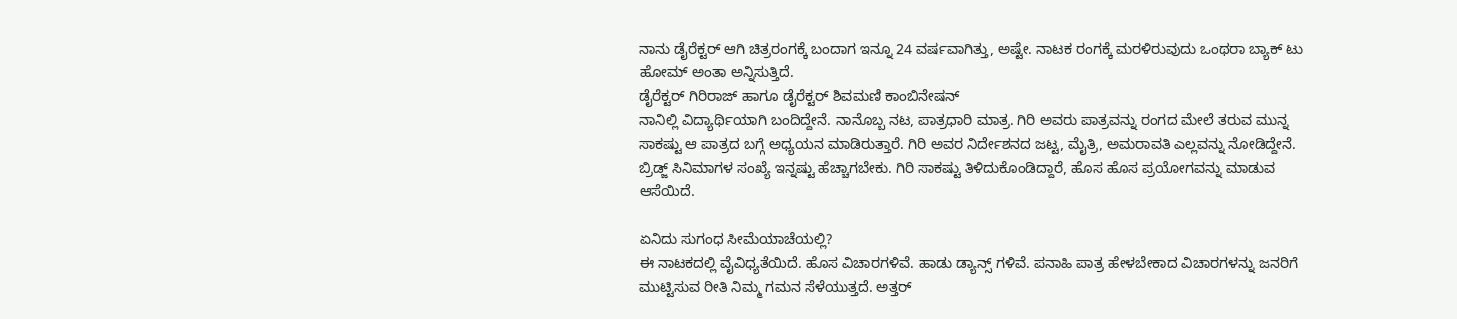ನಾನು ಡೈರೆಕ್ಟರ್ ಆಗಿ ಚಿತ್ರರಂಗಕ್ಕೆ ಬಂದಾಗ ಇನ್ನೂ 24 ವರ್ಷವಾಗಿತ್ತು, ಅಷ್ಟೇ. ನಾಟಕ ರಂಗಕ್ಕೆ ಮರಳಿರುವುದು ಒಂಥರಾ ಬ್ಯಾಕ್ ಟು ಹೋಮ್ ಅಂತಾ ಅನ್ನಿಸುತ್ತಿದೆ.
ಡೈರೆಕ್ಟರ್ ಗಿರಿರಾಜ್ ಹಾಗೂ ಡೈರೆಕ್ಟರ್ ಶಿವಮಣಿ ಕಾಂಬಿನೇಷನ್
ನಾನಿಲ್ಲಿ ವಿದ್ಯಾರ್ಥಿಯಾಗಿ ಬಂದಿದ್ದೇನೆ. ನಾನೊಬ್ಬ ನಟ, ಪಾತ್ರಧಾರಿ ಮಾತ್ರ. ಗಿರಿ ಅವರು ಪಾತ್ರವನ್ನು ರಂಗದ ಮೇಲೆ ತರುವ ಮುನ್ನ ಸಾಕಷ್ಟು ಆ ಪಾತ್ರದ ಬಗ್ಗೆ ಅಧ್ಯಯನ ಮಾಡಿರುತ್ತಾರೆ. ಗಿರಿ ಅವರ ನಿರ್ದೇಶನದ ಜಟ್ಟ, ಮೈತ್ರಿ, ಅಮರಾವತಿ ಎಲ್ಲವನ್ನು ನೋಡಿದ್ದೇನೆ. ಬ್ರಿಡ್ಜ್ ಸಿನಿಮಾಗಳ ಸಂಖ್ಯೆ ಇನ್ನಷ್ಟು ಹೆಚ್ಚಾಗಬೇಕು. ಗಿರಿ ಸಾಕಷ್ಟು ತಿಳಿದುಕೊಂಡಿದ್ದಾರೆ, ಹೊಸ ಹೊಸ ಪ್ರಯೋಗವನ್ನು ಮಾಡುವ ಆಸೆಯಿದೆ.

ಏನಿದು ಸುಗಂಧ ಸೀಮೆಯಾಚೆಯಲ್ಲಿ?
ಈ ನಾಟಕದಲ್ಲಿ ವೈವಿಧ್ಯತೆಯಿದೆ. ಹೊಸ ವಿಚಾರಗಳಿವೆ. ಹಾಡು ಡ್ಯಾನ್ಸ್ ಗಳಿವೆ. ಪನಾಹಿ ಪಾತ್ರ ಹೇಳಬೇಕಾದ ವಿಚಾರಗಳನ್ನು ಜನರಿಗೆ ಮುಟ್ಟಿಸುವ ರೀತಿ ನಿಮ್ಮ ಗಮನ ಸೆಳೆಯುತ್ತದೆ. ಅತ್ತರ್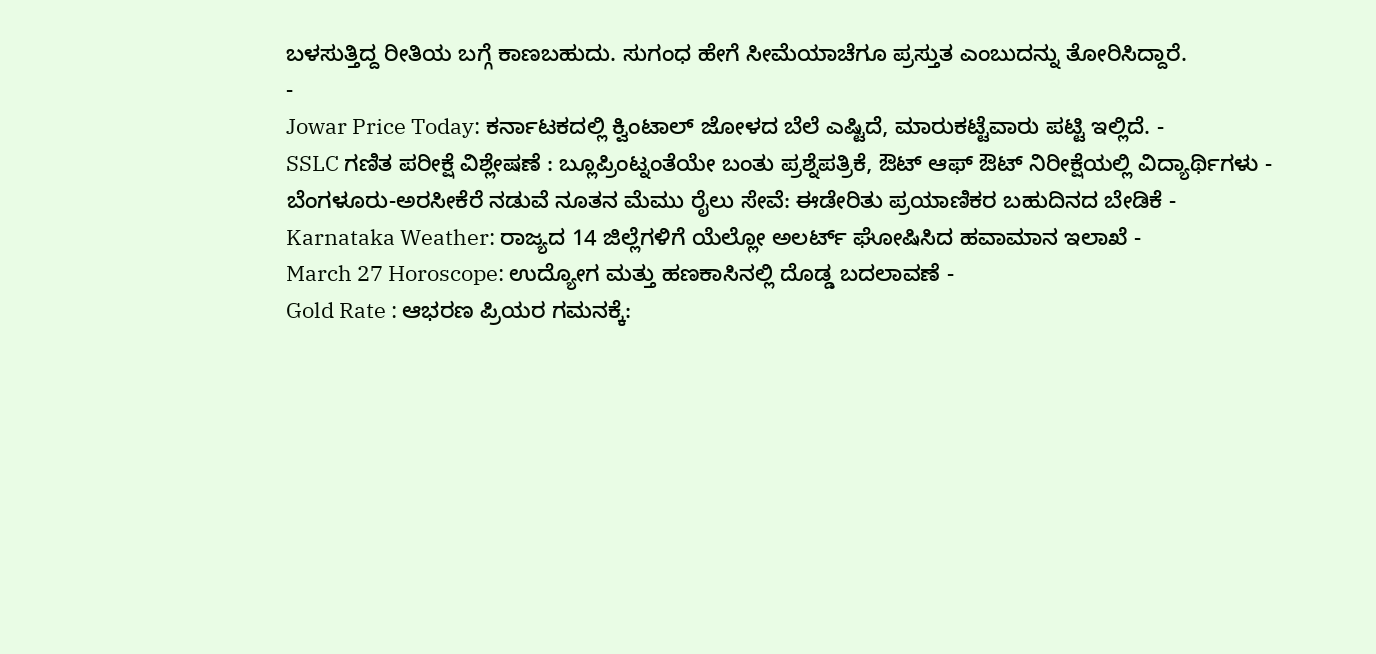ಬಳಸುತ್ತಿದ್ದ ರೀತಿಯ ಬಗ್ಗೆ ಕಾಣಬಹುದು. ಸುಗಂಧ ಹೇಗೆ ಸೀಮೆಯಾಚೆಗೂ ಪ್ರಸ್ತುತ ಎಂಬುದನ್ನು ತೋರಿಸಿದ್ದಾರೆ.
-
Jowar Price Today: ಕರ್ನಾಟಕದಲ್ಲಿ ಕ್ವಿಂಟಾಲ್ ಜೋಳದ ಬೆಲೆ ಎಷ್ಟಿದೆ, ಮಾರುಕಟ್ಟೆವಾರು ಪಟ್ಟಿ ಇಲ್ಲಿದೆ. -
SSLC ಗಣಿತ ಪರೀಕ್ಷೆ ವಿಶ್ಲೇಷಣೆ : ಬ್ಲೂಪ್ರಿಂಟ್ನಂತೆಯೇ ಬಂತು ಪ್ರಶ್ನೆಪತ್ರಿಕೆ, ಔಟ್ ಆಫ್ ಔಟ್ ನಿರೀಕ್ಷೆಯಲ್ಲಿ ವಿದ್ಯಾರ್ಥಿಗಳು -
ಬೆಂಗಳೂರು-ಅರಸೀಕೆರೆ ನಡುವೆ ನೂತನ ಮೆಮು ರೈಲು ಸೇವೆ: ಈಡೇರಿತು ಪ್ರಯಾಣಿಕರ ಬಹುದಿನದ ಬೇಡಿಕೆ -
Karnataka Weather: ರಾಜ್ಯದ 14 ಜಿಲ್ಲೆಗಳಿಗೆ ಯೆಲ್ಲೋ ಅಲರ್ಟ್ ಘೋಷಿಸಿದ ಹವಾಮಾನ ಇಲಾಖೆ -
March 27 Horoscope: ಉದ್ಯೋಗ ಮತ್ತು ಹಣಕಾಸಿನಲ್ಲಿ ದೊಡ್ಡ ಬದಲಾವಣೆ -
Gold Rate : ಆಭರಣ ಪ್ರಿಯರ ಗಮನಕ್ಕೆ: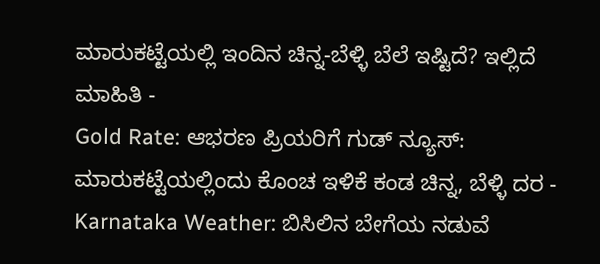ಮಾರುಕಟ್ಟೆಯಲ್ಲಿ ಇಂದಿನ ಚಿನ್ನ-ಬೆಳ್ಳಿ ಬೆಲೆ ಇಷ್ಟಿದೆ? ಇಲ್ಲಿದೆ ಮಾಹಿತಿ -
Gold Rate: ಆಭರಣ ಪ್ರಿಯರಿಗೆ ಗುಡ್ ನ್ಯೂಸ್: ಮಾರುಕಟ್ಟೆಯಲ್ಲಿಂದು ಕೊಂಚ ಇಳಿಕೆ ಕಂಡ ಚಿನ್ನ, ಬೆಳ್ಳಿ ದರ -
Karnataka Weather: ಬಿಸಿಲಿನ ಬೇಗೆಯ ನಡುವೆ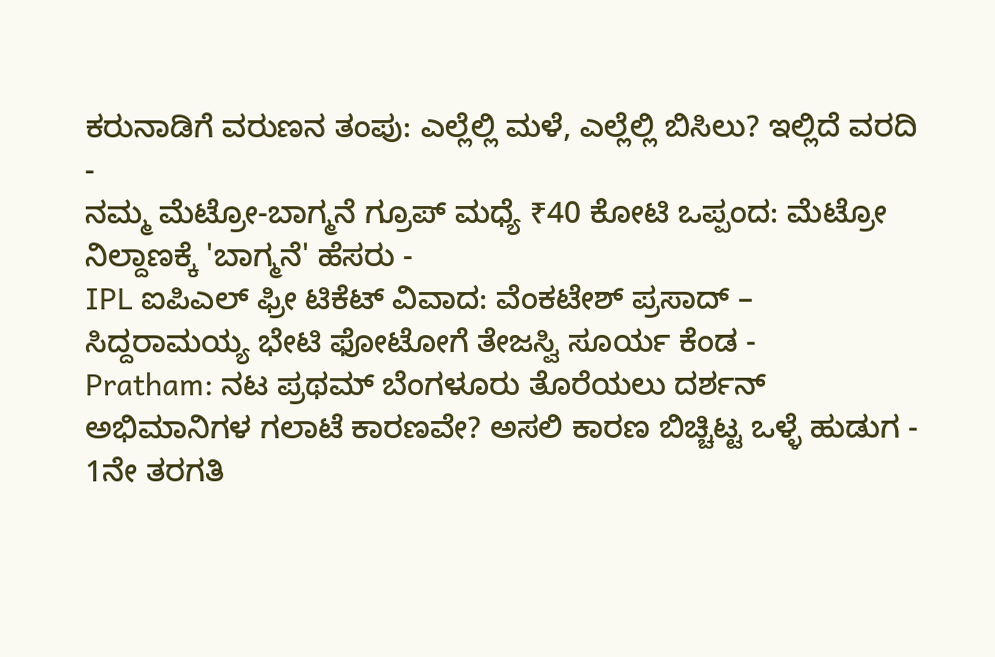ಕರುನಾಡಿಗೆ ವರುಣನ ತಂಪು: ಎಲ್ಲೆಲ್ಲಿ ಮಳೆ, ಎಲ್ಲೆಲ್ಲಿ ಬಿಸಿಲು? ಇಲ್ಲಿದೆ ವರದಿ -
ನಮ್ಮ ಮೆಟ್ರೋ-ಬಾಗ್ಮನೆ ಗ್ರೂಪ್ ಮಧ್ಯೆ ₹40 ಕೋಟಿ ಒಪ್ಪಂದ: ಮೆಟ್ರೋ ನಿಲ್ದಾಣಕ್ಕೆ 'ಬಾಗ್ಮನೆ' ಹೆಸರು -
IPL ಐಪಿಎಲ್ ಫ್ರೀ ಟಿಕೆಟ್ ವಿವಾದ: ವೆಂಕಟೇಶ್ ಪ್ರಸಾದ್ – ಸಿದ್ದರಾಮಯ್ಯ ಭೇಟಿ ಫೋಟೋಗೆ ತೇಜಸ್ವಿ ಸೂರ್ಯ ಕೆಂಡ -
Pratham: ನಟ ಪ್ರಥಮ್ ಬೆಂಗಳೂರು ತೊರೆಯಲು ದರ್ಶನ್ ಅಭಿಮಾನಿಗಳ ಗಲಾಟೆ ಕಾರಣವೇ? ಅಸಲಿ ಕಾರಣ ಬಿಚ್ಚಿಟ್ಟ ಒಳ್ಳೆ ಹುಡುಗ -
1ನೇ ತರಗತಿ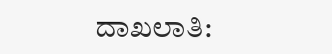ದಾಖಲಾತಿ: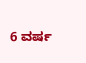6 ವರ್ಷ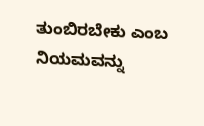ತುಂಬಿರಬೇಕು ಎಂಬ ನಿಯಮವನ್ನು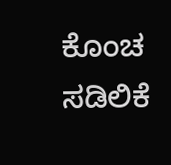ಕೊಂಚ ಸಡಿಲಿಕೆ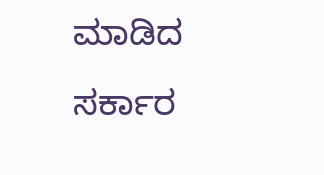ಮಾಡಿದ ಸರ್ಕಾರ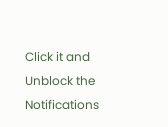Click it and Unblock the Notifications